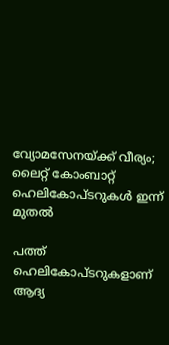വ്യോമസേനയ്ക്ക് വീര്യം; ലൈറ്റ് കോംബാറ്റ് ഹെലികോപ്ടറുകൾ ഇന്ന് മുതൽ

പത്ത് ഹെലികോപ്ടറുകളാണ് ആദ്യ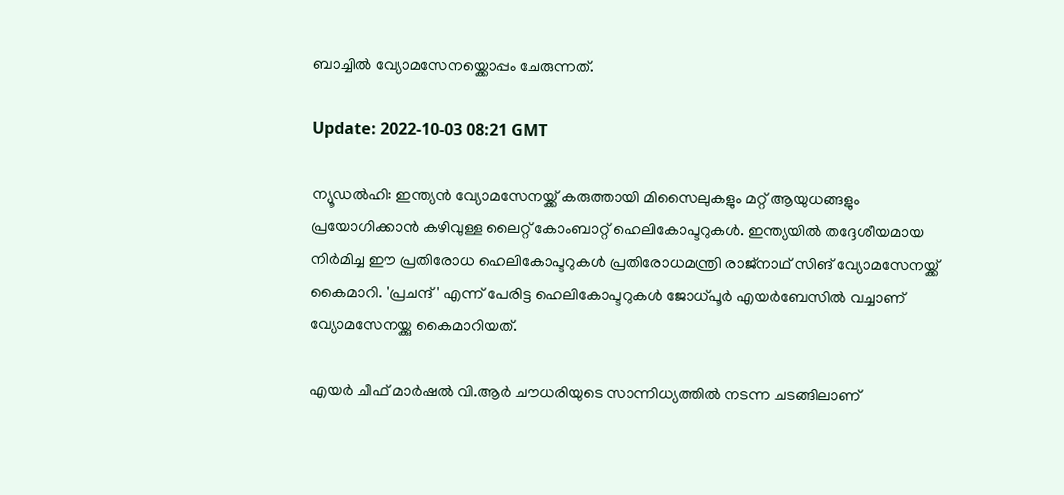ബാച്ചിൽ വ്യോമസേനയ്ക്കൊപ്പം ചേരുന്നത്.

Update: 2022-10-03 08:21 GMT

ന്യൂഡൽഹി: ഇന്ത്യൻ വ്യോമസേനയ്ക്ക് കരുത്തായി മിസൈലുകളും മറ്റ് ആയുധങ്ങളും പ്രയോഗിക്കാൻ കഴിവുള്ള ലൈറ്റ് കോംബാറ്റ് ഹെലികോപ്ടറുകൾ. ഇന്ത്യയിൽ തദ്ദേശീയമായ നിർമിച്ച ഈ പ്രതിരോധ ഹെലികോപ്ടറുകൾ പ്രതിരോധമന്ത്രി രാജ്‌നാഥ്‌ സിങ് വ്യോമസേനയ്ക്ക് കൈമാറി. 'പ്രചന്ദ്' എന്ന് പേരിട്ട ഹെലികോപ്ടറുകൾ ജോധ്പൂർ എയർബേസിൽ വച്ചാണ് വ്യോമസേനയ്ക്കു കൈമാറിയത്.

എയർ ചീഫ് മാർഷൽ വി.ആർ ചൗധരിയുടെ സാന്നിധ്യത്തിൽ നടന്ന ചടങ്ങിലാണ്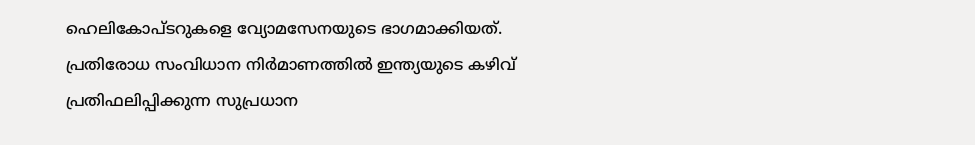ഹെലികോപ്ടറുകളെ വ്യോമസേനയുടെ ഭാഗമാക്കിയത്. പ്രതിരോധ സംവിധാന നിർമാണത്തിൽ ഇന്ത്യയുടെ കഴിവ് പ്രതിഫലിപ്പിക്കുന്ന സുപ്രധാന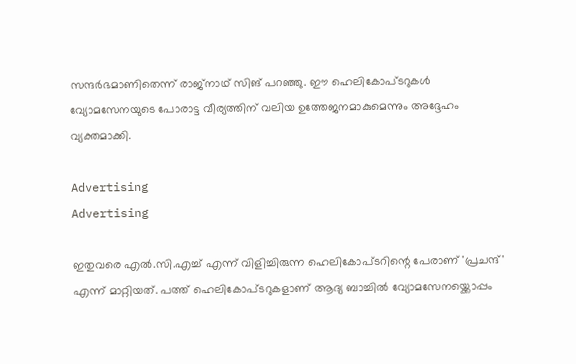സന്ദർഭമാണിതെന്ന് രാജ്നാഥ് സിങ് പറഞ്ഞു. ഈ ഹെലികോപ്ടറുകള്‍ വ്യോമസേനയുടെ പോരാട്ട വീര്യത്തിന് വലിയ ഉത്തേജനമാകുമെന്നും അദ്ദേഹം വ്യക്തമാക്കി.

Advertising
Advertising

ഇതുവരെ എൽ.സി.എച്ച് എന്ന് വിളിച്ചിരുന്ന ഹെലികോപ്ടറിന്റെ പേരാണ് 'പ്രചന്ദ്' എന്ന് മാറ്റിയത്. പത്ത് ഹെലികോപ്ടറുകളാണ് ആദ്യ ബാച്ചിൽ വ്യോമസേനയ്ക്കൊപ്പം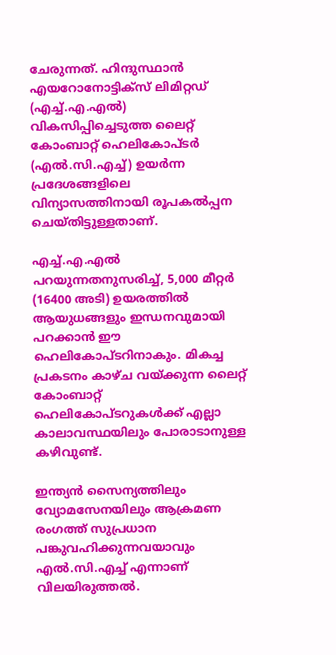ചേരുന്നത്. ഹിന്ദുസ്ഥാൻ എയറോനോട്ടിക്സ് ലിമിറ്റഡ് (എച്ച്.എ.എൽ) വികസിപ്പിച്ചെടുത്ത ലൈറ്റ് കോംബാറ്റ് ഹെലികോപ്ടർ (എൽ.സി.എച്ച്) ഉയർന്ന പ്രദേശങ്ങളിലെ വിന്യാസത്തിനായി രൂപകൽപ്പന ചെയ്തിട്ടുള്ളതാണ്.

എച്ച്.എ.എല്‍ പറയുന്നതനുസരിച്ച്, 5,000 മീറ്റര്‍ (16400 അടി) ഉയരത്തില്‍ ആയുധങ്ങളും ഇന്ധനവുമായി പറക്കാന്‍ ഈ ഹെലികോപ്ടറിനാകും. മികച്ച പ്രകടനം കാഴ്ച വയ്ക്കുന്ന ലൈറ്റ് കോംബാറ്റ് ഹെലികോപ്ടറുകള്‍ക്ക് എല്ലാ കാലാവസ്ഥയിലും പോരാടാനുള്ള കഴിവുണ്ട്.

ഇന്ത്യൻ സൈന്യത്തിലും വ്യോമസേനയിലും ആക്രമണ രംഗത്ത് സുപ്രധാന പങ്കുവഹിക്കുന്നവയാവും എൽ.സി.എച്ച് എന്നാണ് വിലയിരുത്തൽ.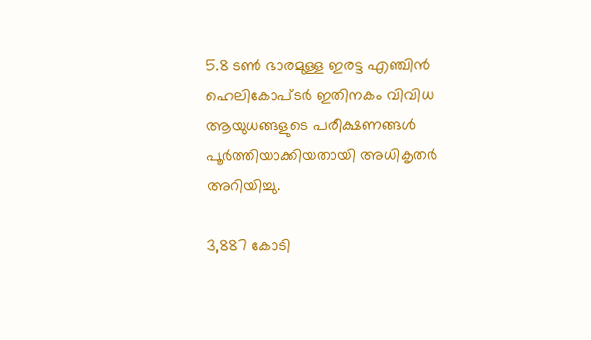5.8 ടൺ ഭാരമുള്ള ഇരട്ട എഞ്ചിൻ ഹെലികോപ്ടർ ഇതിനകം വിവിധ ആയുധങ്ങളുടെ പരീക്ഷണങ്ങൾ പൂർത്തിയാക്കിയതായി അധികൃതർ അറിയിച്ചു.

3,887 കോടി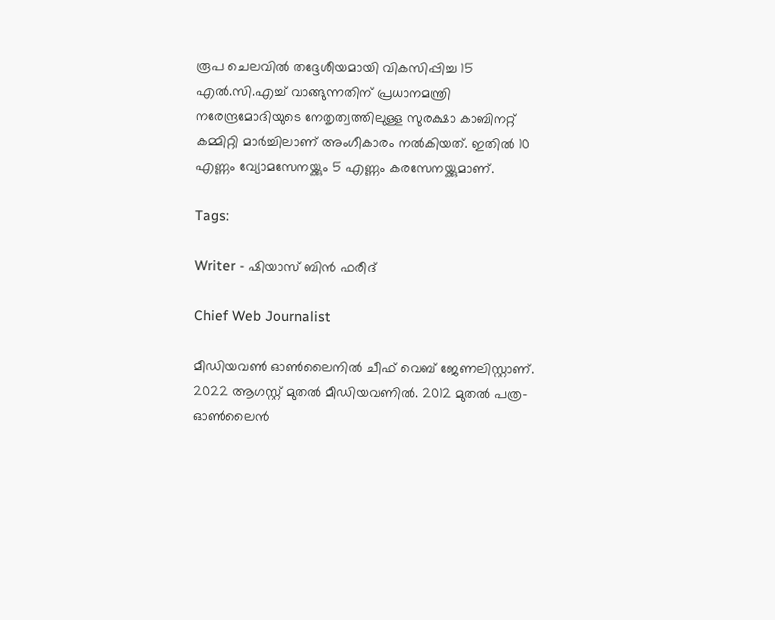രൂപ ചെലവിൽ തദ്ദേശീയമായി വികസിപ്പിച്ച 15 എൽ.സി.എച്ച് വാങ്ങുന്നതിന് പ്രധാനമന്ത്രി നരേന്ദ്രമോദിയുടെ നേതൃത്വത്തിലുള്ള സുരക്ഷാ കാബിനറ്റ് കമ്മിറ്റി മാർച്ചിലാണ് അംഗീകാരം നൽകിയത്. ഇതിൽ 10 എണ്ണം വ്യോമസേനയ്ക്കും 5 എണ്ണം കരസേനയ്ക്കുമാണ്.

Tags:

Writer - ഷിയാസ് ബിന്‍ ഫരീദ്

Chief Web Journalist

മീഡിയവണ്‍ ഓണ്‍ലൈനില്‍ ചീഫ് വെബ് ജേണലിസ്റ്റാണ്. 2022 ആഗസ്റ്റ് മുതല്‍ മീഡിയവണില്‍. 2012 മുതല്‍ പത്ര- ഓണ്‍ലൈന്‍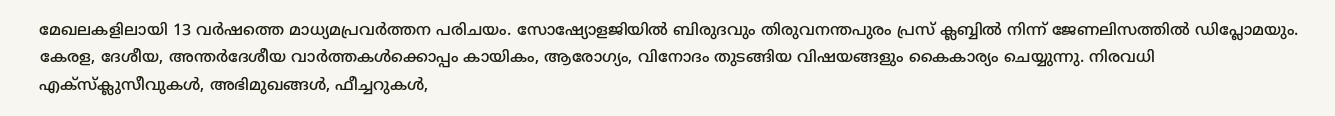മേഖലകളിലായി 13 വര്‍ഷത്തെ മാധ്യമപ്രവര്‍ത്തന പരിചയം. സോഷ്യോളജിയില്‍ ബിരുദവും തിരുവനന്തപുരം പ്രസ് ക്ലബ്ബില്‍ നിന്ന് ജേണലിസത്തില്‍ ഡിപ്ലോമയും. കേരള, ദേശീയ, അന്തര്‍ദേശീയ വാര്‍ത്തകള്‍ക്കൊപ്പം കായികം, ആരോഗ്യം, വിനോദം തുടങ്ങിയ വിഷയങ്ങളും കൈകാര്യം ചെയ്യുന്നു. നിരവധി എക്സ്ക്ലുസീവുകള്‍, അഭിമുഖങ്ങള്‍, ഫീച്ചറുകള്‍,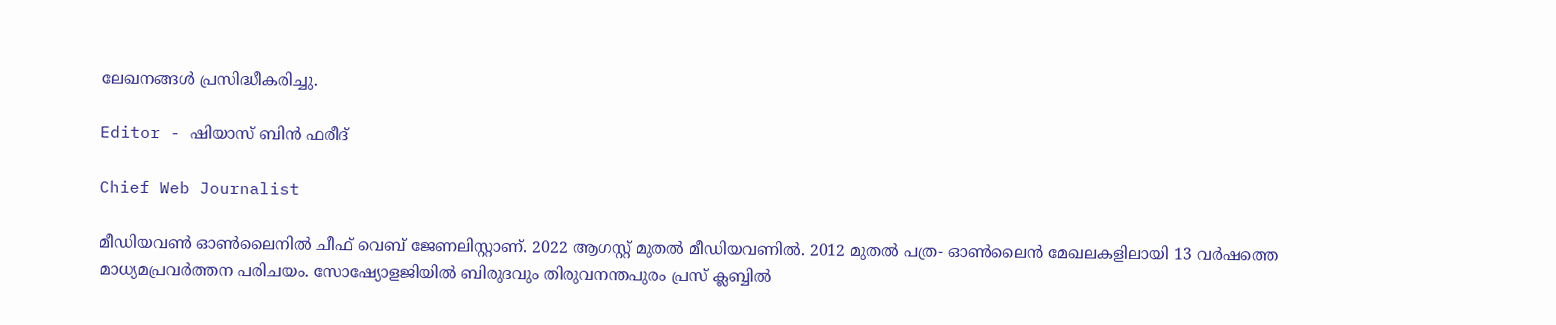ലേഖനങ്ങള്‍ പ്രസിദ്ധീകരിച്ചു.

Editor - ഷിയാസ് ബിന്‍ ഫരീദ്

Chief Web Journalist

മീഡിയവണ്‍ ഓണ്‍ലൈനില്‍ ചീഫ് വെബ് ജേണലിസ്റ്റാണ്. 2022 ആഗസ്റ്റ് മുതല്‍ മീഡിയവണില്‍. 2012 മുതല്‍ പത്ര- ഓണ്‍ലൈന്‍ മേഖലകളിലായി 13 വര്‍ഷത്തെ മാധ്യമപ്രവര്‍ത്തന പരിചയം. സോഷ്യോളജിയില്‍ ബിരുദവും തിരുവനന്തപുരം പ്രസ് ക്ലബ്ബില്‍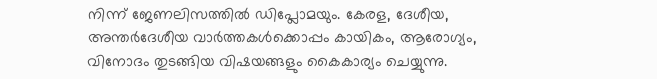നിന്ന് ജേണലിസത്തില്‍ ഡിപ്ലോമയും. കേരള, ദേശീയ, അന്തര്‍ദേശീയ വാര്‍ത്തകള്‍ക്കൊപ്പം കായികം, ആരോഗ്യം, വിനോദം തുടങ്ങിയ വിഷയങ്ങളും കൈകാര്യം ചെയ്യുന്നു.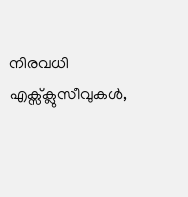നിരവധി എക്സ്ക്ലുസീവുകള്‍,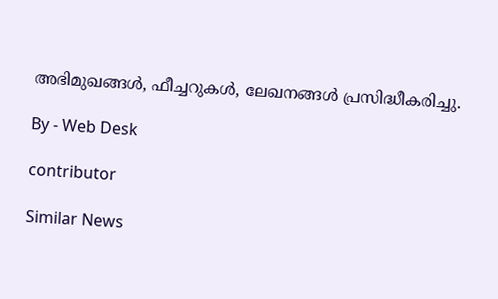അഭിമുഖങ്ങള്‍, ഫീച്ചറുകള്‍, ലേഖനങ്ങള്‍ പ്രസിദ്ധീകരിച്ചു.

By - Web Desk

contributor

Similar News